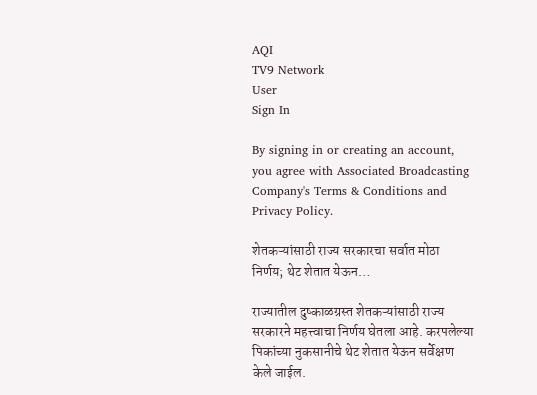AQI
TV9 Network
User
Sign In

By signing in or creating an account, you agree with Associated Broadcasting Company's Terms & Conditions and Privacy Policy.

शेतकऱ्यांसाठी राज्य सरकारचा सर्वात मोठा निर्णय; थेट शेतात येऊन…

राज्यातील दुष्काळग्रस्त शेतकऱ्यांसाठी राज्य सरकारने महत्त्वाचा निर्णय घेतला आहे. करपलेल्या पिकांच्या नुकसानीचे थेट शेतात येऊन सर्वेक्षण केले जाईल.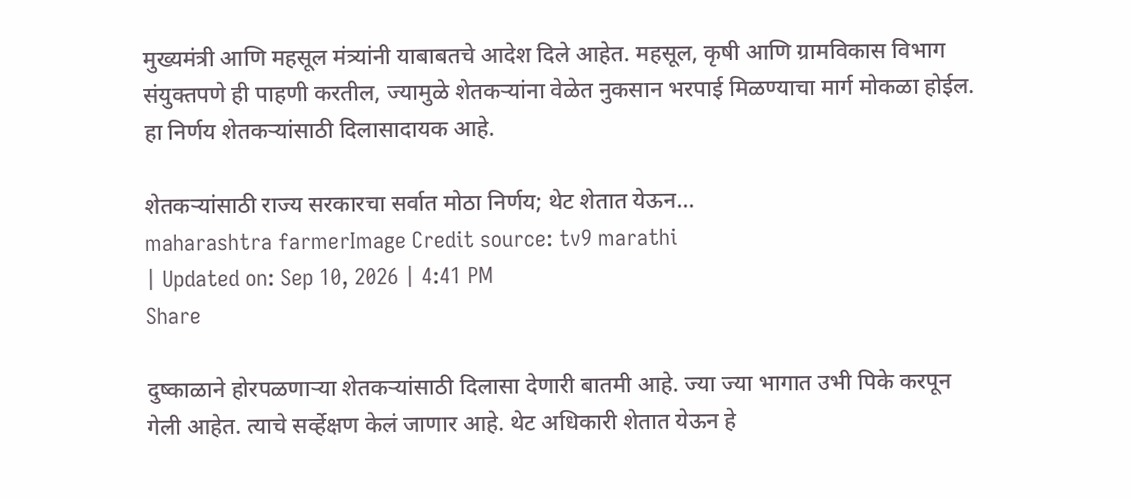मुख्यमंत्री आणि महसूल मंत्र्यांनी याबाबतचे आदेश दिले आहेत. महसूल, कृषी आणि ग्रामविकास विभाग संयुक्तपणे ही पाहणी करतील, ज्यामुळे शेतकऱ्यांना वेळेत नुकसान भरपाई मिळण्याचा मार्ग मोकळा होईल. हा निर्णय शेतकऱ्यांसाठी दिलासादायक आहे.

शेतकऱ्यांसाठी राज्य सरकारचा सर्वात मोठा निर्णय; थेट शेतात येऊन...
maharashtra farmerImage Credit source: tv9 marathi
| Updated on: Sep 10, 2026 | 4:41 PM
Share

दुष्काळाने होरपळणाऱ्या शेतकऱ्यांसाठी दिलासा देणारी बातमी आहे. ज्या ज्या भागात उभी पिके करपून गेली आहेत. त्याचे सर्व्हेक्षण केलं जाणार आहे. थेट अधिकारी शेतात येऊन हे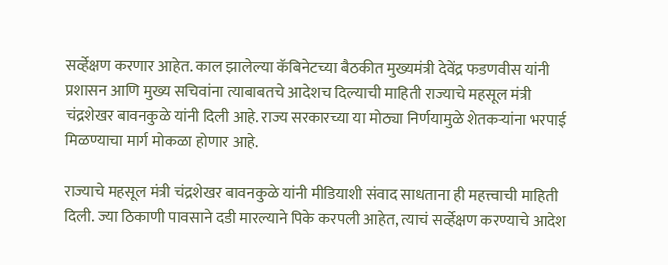सर्व्हेक्षण करणार आहेत. काल झालेल्या कॅबिनेटच्या बैठकीत मुख्यमंत्री देवेंद्र फडणवीस यांनी प्रशासन आणि मुख्य सचिवांना त्याबाबतचे आदेशच दिल्याची माहिती राज्याचे महसूल मंत्री चंद्रशेखर बावनकुळे यांनी दिली आहे. राज्य सरकारच्या या मोठ्या निर्णयामुळे शेतकऱ्यांना भरपाई मिळण्याचा मार्ग मोकळा होणार आहे.

राज्याचे महसूल मंत्री चंद्रशेखर बावनकुळे यांनी मीडियाशी संवाद साधताना ही महत्त्वाची माहिती दिली. ज्या ठिकाणी पावसाने दडी मारल्याने पिके करपली आहेत, त्याचं सर्व्हेक्षण करण्याचे आदेश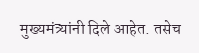मुख्यमंत्र्यांनी दिले आहेत. तसेच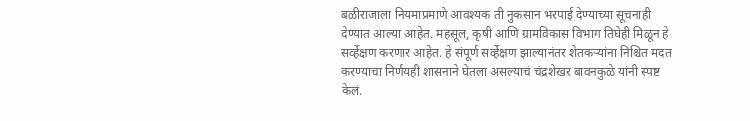बळीराजाला नियमाप्रमाणे आवश्यक ती नुकसान भरपाई देण्याच्या सूचनाही देण्यात आल्या आहेत. महसूल, कृषी आणि ग्रामविकास विभाग तिघेही मिळून हे सर्व्हेक्षण करणार आहेत. हे संपूर्ण सर्व्हेक्षण झाल्यानंतर शेतकऱ्यांना निश्चित मदत करण्याचा निर्णयही शासनाने घेतला असल्याचं चंद्रशेखर बावनकुळे यांनी स्पष्ट केलं.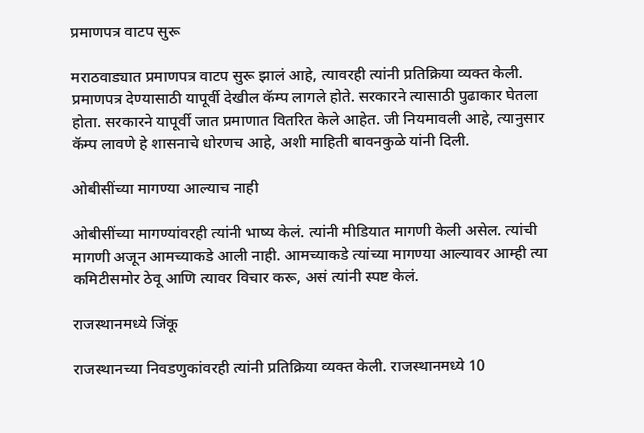प्रमाणपत्र वाटप सुरू

मराठवाड्यात प्रमाणपत्र वाटप सुरू झालं आहे, त्यावरही त्यांनी प्रतिक्रिया व्यक्त केली. प्रमाणपत्र देण्यासाठी यापूर्वी देखील कॅम्प लागले होते. सरकारने त्यासाठी पुढाकार घेतला होता. सरकारने यापूर्वी जात प्रमाणात वितरित केले आहेत. जी नियमावली आहे, त्यानुसार कॅम्प लावणे हे शासनाचे धोरणच आहे, अशी माहिती बावनकुळे यांनी दिली.

ओबीसींच्या मागण्या आल्याच नाही

ओबीसींच्या मागण्यांवरही त्यांनी भाष्य केलं. त्यांनी मीडियात मागणी केली असेल. त्यांची मागणी अजून आमच्याकडे आली नाही. आमच्याकडे त्यांच्या मागण्या आल्यावर आम्ही त्या कमिटीसमोर ठेवू आणि त्यावर विचार करू, असं त्यांनी स्पष्ट केलं.

राजस्थानमध्ये जिंकू

राजस्थानच्या निवडणुकांवरही त्यांनी प्रतिक्रिया व्यक्त केली. राजस्थानमध्ये 10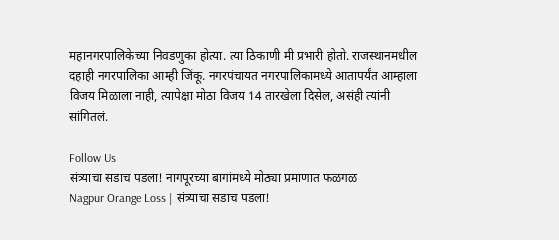महानगरपालिकेच्या निवडणुका होत्या. त्या ठिकाणी मी प्रभारी होतो. राजस्थानमधील दहाही नगरपालिका आम्ही जिंकू. नगरपंचायत नगरपालिकामध्ये आतापर्यंत आम्हाला विजय मिळाला नाही, त्यापेक्षा मोठा विजय 14 तारखेला दिसेल, असंही त्यांनी सांगितलं.

Follow Us
संत्र्याचा सडाच पडला! नागपूरच्या बागांमध्ये मोठ्या प्रमाणात फळगळ
Nagpur Orange Loss | संत्र्याचा सडाच पडला!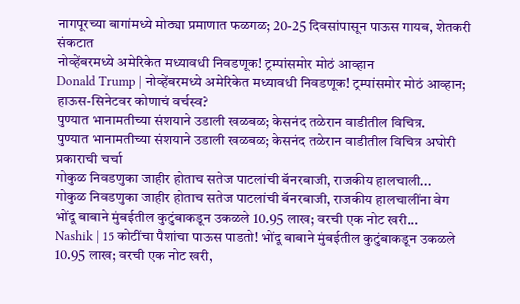नागपूरच्या बागांमध्ये मोठ्या प्रमाणात फळगळ; 20-25 दिवसांपासून पाऊस गायब, शेतकरी संकटात
नोव्हेंबरमध्ये अमेरिकेत मध्यावधी निवडणूक! ट्रम्पांसमोर मोठं आव्हान
Donald Trump | नोव्हेंबरमध्ये अमेरिकेत मध्यावधी निवडणूक! ट्रम्पांसमोर मोठं आव्हान; हाऊस-सिनेटवर कोणाचं वर्चस्व?
पुण्यात भानामतीच्या संशयाने उडाली खळबळ; केसनंद तळेरान वाडीतील विचित्र.
पुण्यात भानामतीच्या संशयाने उडाली खळबळ; केसनंद तळेरान वाडीतील विचित्र अघोरी प्रकाराची चर्चा
गोकुळ निवडणुका जाहीर होताच सतेज पाटलांची बॅनरबाजी, राजकीय हालचाली...
गोकुळ निवडणुका जाहीर होताच सतेज पाटलांची बॅनरबाजी, राजकीय हालचालींना वेग
भोंदू बाबाने मुंबईतील कुटुंबाकडून उकळले 10.95 लाख; वरची एक नोट खरी...
Nashik | 15 कोटींचा पैशांचा पाऊस पाडतो! भोंदू बाबाने मुंबईतील कुटुंबाकडून उकळले 10.95 लाख; वरची एक नोट खरी,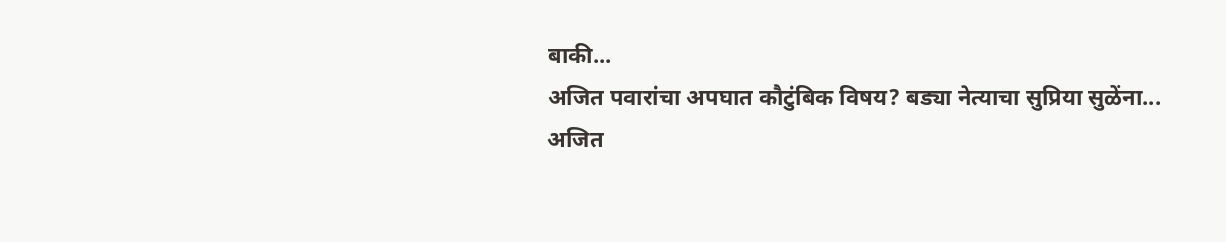बाकी...
अजित पवारांचा अपघात कौटुंबिक विषय? बड्या नेत्याचा सुप्रिया सुळेंना...
अजित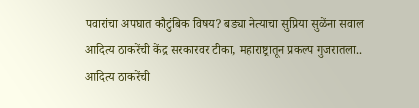पवारांचा अपघात कौटुंबिक विषय? बड्या नेत्याचा सुप्रिया सुळेंना सवाल
आदित्य ठाकरेंची केंद्र सरकारवर टीका, महाराष्ट्रातून प्रकल्प गुजरातला..
आदित्य ठाकरेंची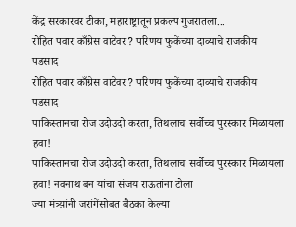केंद्र सरकारवर टीका, महाराष्ट्रातून प्रकल्प गुजरातला...
रोहित पवार काँग्रेस वाटेवर? परिणय फुकेंच्या दाव्याचे राजकीय पडसाद
रोहित पवार काँग्रेस वाटेवर? परिणय फुकेंच्या दाव्याचे राजकीय पडसाद
पाकिस्तानचा रोज उदोउदो करता, तिथलाच सर्वोच्च पुरस्कार मिळायला हवा!
पाकिस्तानचा रोज उदोउदो करता, तिथलाच सर्वोच्च पुरस्कार मिळायला हवा! नवनाथ बन यांचा संजय राऊतांना टोला
ज्या मंत्र्य़ांनी जरांगेंसोबत बैठका केल्या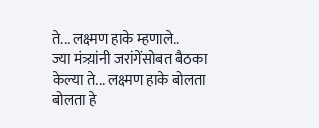ते... लक्ष्मण हाके म्हणाले..
ज्या मंत्र्य़ांनी जरांगेंसोबत बैठका केल्या ते... लक्ष्मण हाके बोलता बोलता हे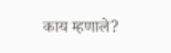काय म्हणाले?